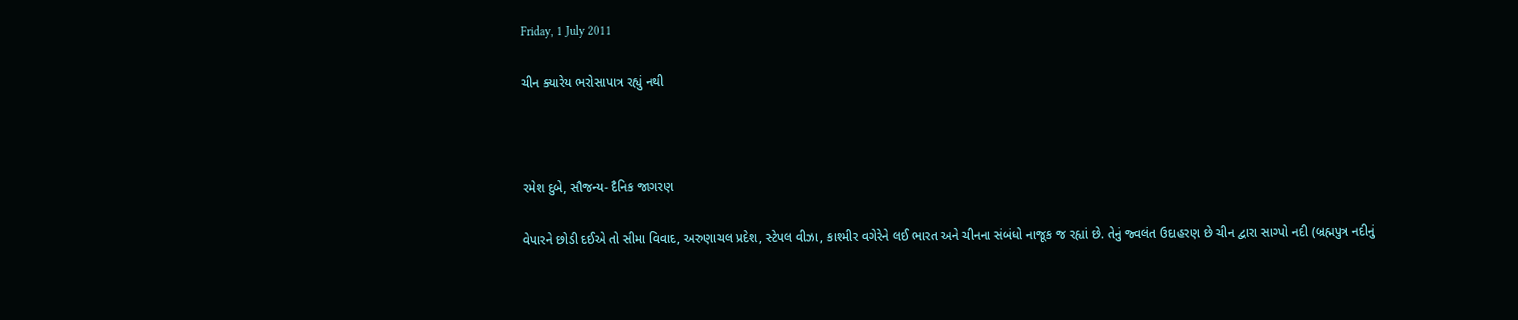Friday, 1 July 2011

ચીન ક્યારેય ભરોસાપાત્ર રહ્યું નથી



રમેશ દુબે, સૌજન્ય- દૈનિક જાગરણ

વેપારને છોડી દઈએ તો સીમા વિવાદ, અરુણાચલ પ્રદેશ, સ્ટેપલ વીઝા, કાશ્મીર વગેરેને લઈ ભારત અને ચીનના સંબંધો નાજૂક જ રહ્યાં છે. તેનું જ્વલંત ઉદાહરણ છે ચીન દ્વારા સાગ્પો નદી (બ્રહ્મપુત્ર નદીનું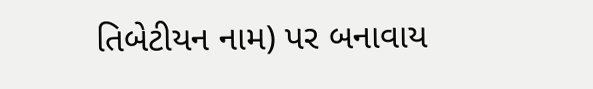તિબેટીયન નામ) પર બનાવાય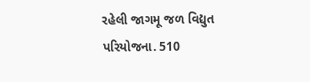રહેલી જાગમૂ જળ વિદ્યુત પરિયોજના. 510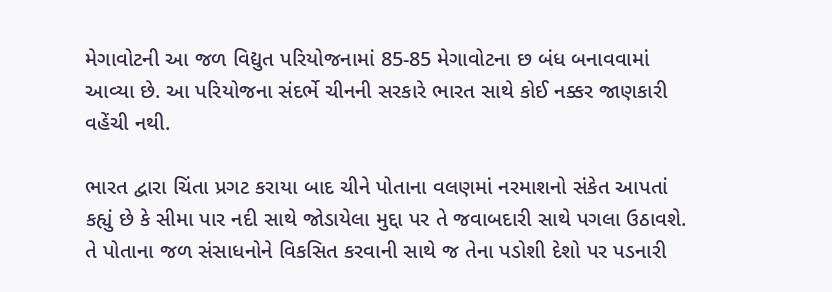મેગાવોટની આ જળ વિદ્યુત પરિયોજનામાં 85-85 મેગાવોટના છ બંધ બનાવવામાં આવ્યા છે. આ પરિયોજના સંદર્ભે ચીનની સરકારે ભારત સાથે કોઈ નક્કર જાણકારી વહેંચી નથી.

ભારત દ્વારા ચિંતા પ્રગટ કરાયા બાદ ચીને પોતાના વલણમાં નરમાશનો સંકેત આપતાં કહ્યું છે કે સીમા પાર નદી સાથે જોડાયેલા મુદ્દા પર તે જવાબદારી સાથે પગલા ઉઠાવશે. તે પોતાના જળ સંસાધનોને વિકસિત કરવાની સાથે જ તેના પડોશી દેશો પર પડનારી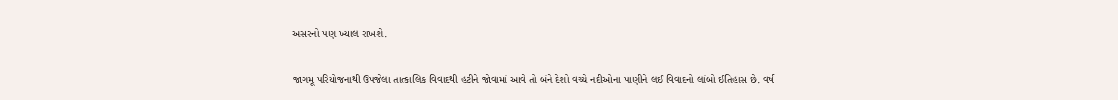અસરનો પણ ખ્યાલ રાખશે.

જાગમૂ પરિયોજનાથી ઉપજેલા તાત્કાલિક વિવાદથી હટીને જોવામાં આવે તો બંને દેશો વચ્ચે નદીઓના પાણીને લઈ વિવાદનો લાંબો ઈતિહાસ છે. વર્ષ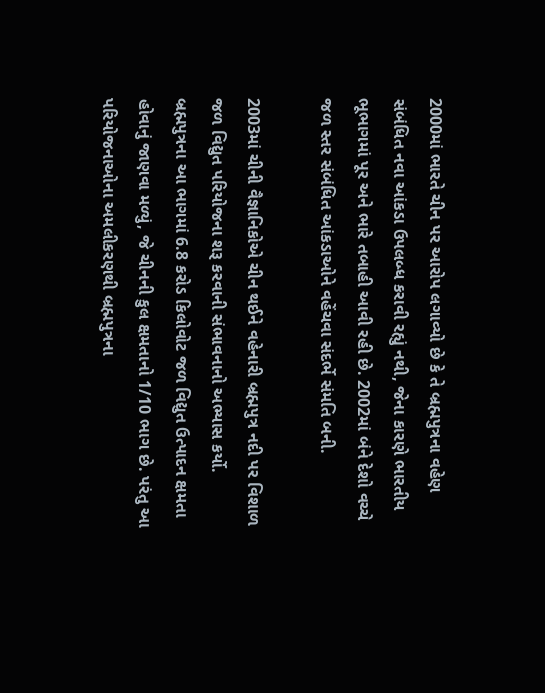2000માં ભારતે ચીન પર આરોપ લગાવ્યો છે કે તે બ્રહ્મપુત્રના વહેણ સંબંધિત નવા આંકડા ઉપલબ્ધ કરાવી રહ્યું નથી, જેના કારણે ભારતીય ભૂભાગમાં પૂર અને ભારે તબાહી આવી રહી છે. 2002માં બંને દેશો વચ્ચે જળ સ્તર સંબંધિત આંકડાઓને વહેંચવા સંદર્ભે સંમતિ બની.

2003માં ચીની વૈજ્ઞાનિકોએ ચીન થઈને વહેનારી બ્રહ્મપુત્ર નદી પર વિશાળ જળ વિદ્યુત પરિયોજના શરૂ કરવાની સંભાવનાનો અભ્યાસ કર્યો. બ્રહ્મપુત્રના આ ભાગમાં 6.8 કરોડ કિલોવોટ જળ વિદ્યુત ઉત્પાદન ક્ષમતા હોવાનું જાણવા મળ્યું, જે ચીનની કુલ ક્ષમતાનો 1/10 ભાગ છે. પરંતુ આ પરિયોજનાઓના અમલીકરણથી બ્રહ્મપુત્રના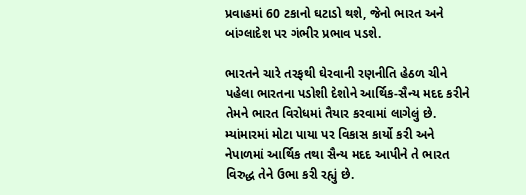પ્રવાહમાં 60 ટકાનો ઘટાડો થશે, જેનો ભારત અને બાંગ્લાદેશ પર ગંભીર પ્રભાવ પડશે.

ભારતને ચારે તરફથી ઘેરવાની રણનીતિ હેઠળ ચીને પહેલા ભારતના પડોશી દેશોને આર્થિક-સૈન્ય મદદ કરીને તેમને ભારત વિરોધમાં તૈયાર કરવામાં લાગેલું છે. મ્યાંમારમાં મોટા પાયા પર વિકાસ કાર્યો કરી અને નેપાળમાં આર્થિક તથા સૈન્ય મદદ આપીને તે ભારત વિરુદ્ધ તેને ઉભા કરી રહ્યું છે.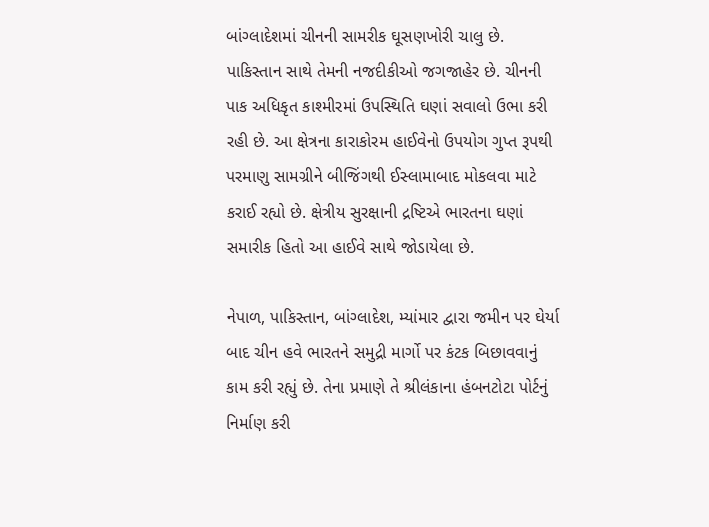બાંગ્લાદેશમાં ચીનની સામરીક ઘૂસણખોરી ચાલુ છે. પાકિસ્તાન સાથે તેમની નજદીકીઓ જગજાહેર છે. ચીનની પાક અધિકૃત કાશ્મીરમાં ઉપસ્થિતિ ઘણાં સવાલો ઉભા કરી રહી છે. આ ક્ષેત્રના કારાકોરમ હાઈવેનો ઉપયોગ ગુપ્ત રૂપથી પરમાણુ સામગ્રીને બીજિંગથી ઈસ્લામાબાદ મોકલવા માટે કરાઈ રહ્યો છે. ક્ષેત્રીય સુરક્ષાની દ્રષ્ટિએ ભારતના ઘણાં સમારીક હિતો આ હાઈવે સાથે જોડાયેલા છે.

નેપાળ, પાકિસ્તાન, બાંગ્લાદેશ, મ્યાંમાર દ્વારા જમીન પર ઘેર્યા બાદ ચીન હવે ભારતને સમુદ્રી માર્ગો પર કંટક બિછાવવાનું કામ કરી રહ્યું છે. તેના પ્રમાણે તે શ્રીલંકાના હંબનટોટા પોર્ટનું નિર્માણ કરી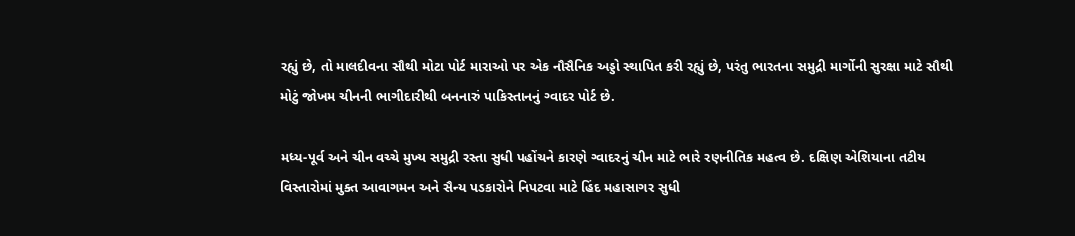રહ્યું છે, તો માલદીવના સૌથી મોટા પોર્ટ મારાઓ પર એક નૌસૈનિક અડ્ડો સ્થાપિત કરી રહ્યું છે, પરંતુ ભારતના સમુદ્રી માર્ગોની સુરક્ષા માટે સૌથી મોટું જોખમ ચીનની ભાગીદારીથી બનનારું પાકિસ્તાનનું ગ્વાદર પોર્ટ છે.

મધ્ય-પૂર્વ અને ચીન વચ્ચે મુખ્ય સમુદ્રી રસ્તા સુધી પહોંચને કારણે ગ્વાદરનું ચીન માટે ભારે રણનીતિક મહત્વ છે. દક્ષિણ એશિયાના તટીય વિસ્તારોમાં મુક્ત આવાગમન અને સૈન્ય પડકારોને નિપટવા માટે હિંદ મહાસાગર સુધી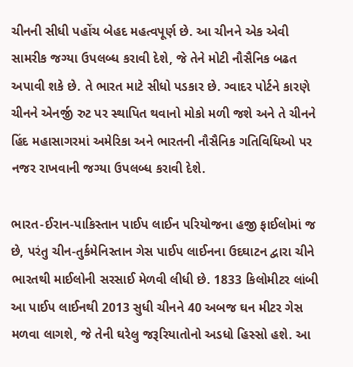ચીનની સીધી પહોંચ બેહદ મહત્વપૂર્ણ છે. આ ચીનને એક એવી સામરીક જગ્યા ઉપલબ્ધ કરાવી દેશે, જે તેને મોટી નૌસૈનિક બઢત અપાવી શકે છે. તે ભારત માટે સીધો પડકાર છે. ગ્વાદર પોર્ટને કારણે ચીનને એનર્જી રુટ પર સ્થાપિત થવાનો મોકો મળી જશે અને તે ચીનને હિંદ મહાસાગરમાં અમેરિકા અને ભારતની નૌસૈનિક ગતિવિધિઓ પર નજર રાખવાની જગ્યા ઉપલબ્ધ કરાવી દેશે.

ભારત-ઈરાન-પાકિસ્તાન પાઈપ લાઈન પરિયોજના હજી ફાઈલોમાં જ છે, પરંતુ ચીન-તુર્કમેનિસ્તાન ગેસ પાઈપ લાઈનના ઉદઘાટન દ્વારા ચીને ભારતથી માઈલોની સરસાઈ મેળવી લીધી છે. 1833 કિલોમીટર લાંબી આ પાઈપ લાઈનથી 2013 સુધી ચીનને 40 અબજ ઘન મીટર ગેસ મળવા લાગશે, જે તેની ઘરેલુ જરૂરિયાતોનો અડધો હિસ્સો હશે. આ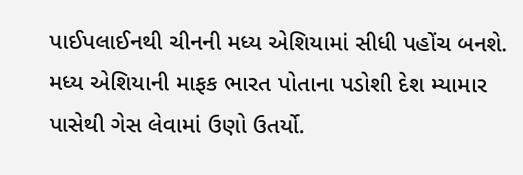પાઈપલાઈનથી ચીનની મધ્ય એશિયામાં સીધી પહોંચ બનશે. મધ્ય એશિયાની માફક ભારત પોતાના પડોશી દેશ મ્યામાર પાસેથી ગેસ લેવામાં ઉણો ઉતર્યો.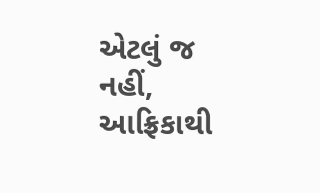એટલું જ નહીં, આફ્રિકાથી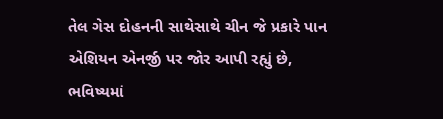તેલ ગેસ દોહનની સાથેસાથે ચીન જે પ્રકારે પાન એશિયન એનર્જી પર જોર આપી રહ્યું છે, ભવિષ્યમાં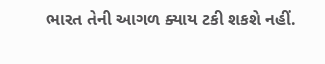ભારત તેની આગળ ક્યાય ટકી શકશે નહીં.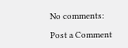No comments:

Post a Comment